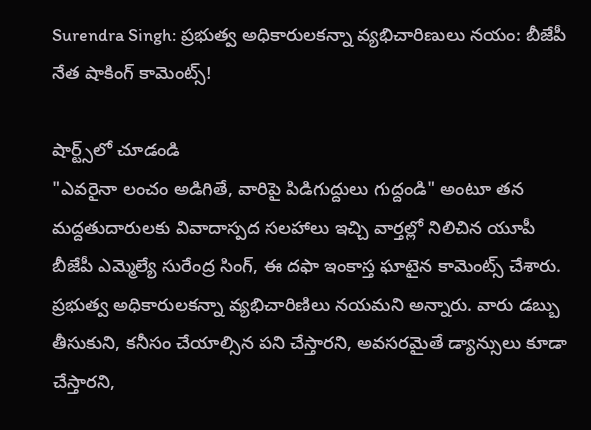Surendra Singh: ప్రభుత్వ అధికారులకన్నా వ్యభిచారిణులు నయం: బీజేపీ నేత షాకింగ్ కామెంట్స్!

షార్ట్స్‌లో చూడండి
"ఎవరైనా లంచం అడిగితే, వారిపై పిడిగుద్దులు గుద్దండి" అంటూ తన మద్దతుదారులకు వివాదాస్పద సలహాలు ఇచ్చి వార్తల్లో నిలిచిన యూపీ బీజేపీ ఎమ్మెల్యే సురేంద్ర సింగ్, ఈ దఫా ఇంకాస్త ఘాటైన కామెంట్స్ చేశారు. ప్రభుత్వ అధికారులకన్నా వ్యభిచారిణిలు నయమని అన్నారు. వారు డబ్బు తీసుకుని, కనీసం చేయాల్సిన పని చేస్తారని, అవసరమైతే డ్యాన్సులు కూడా చేస్తారని,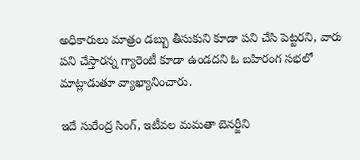అధికారులు మాత్రం డబ్బు తీసుకుని కూడా పని చేసి పెట్టరని, వారు పని చేస్తారన్న గ్యారెంటీ కూడా ఉండదని ఓ బహిరంగ సభలో మాట్లాడుతూ వ్యాఖ్యానించారు.

ఇదే సురేంద్ర సింగ్, ఇటీవల మమతా బెనర్జీని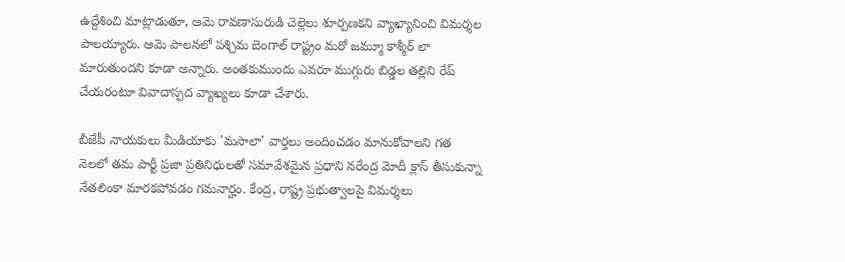ఉద్దేశించి మాట్లాడుతూ, ఆమె రావణాసురుడి చెల్లెలు శూర్పణకని వ్యాఖ్యానించి విమర్శల పాలయ్యారు. ఆమె పాలనలో పశ్చిమ బెంగాల్ రాష్ట్రం మరో జమ్మూ కాశ్మీర్ లా మారుతుందని కూడా అన్నారు. అంతకుముందు ఎవరూ ముగ్గురు బిడ్డల తల్లిని రేప్ చేయరంటూ వివాదాస్పద వ్యాఖ్యలు కూడా చేశారు.

బీజేపీ నాయకులు మీడియాకు 'మసాలా' వార్తలు అందించడం మానుకోవాలని గత నెలలో తమ పార్టీ ప్రజా ప్రతినిధులతో సమావేశమైన ప్రధాని నరేంద్ర మోదీ క్లాస్ తీసుకున్నా నేతలింకా మారకపోవడం గమనార్హం. కేంద్ర, రాష్ట్ర ప్రభుత్వాలపై విమర్శలు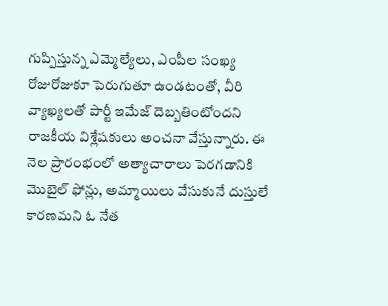గుప్పిస్తున్న ఎమ్మెల్యేలు, ఎంపీల సంఖ్య రోజురోజుకూ పెరుగుతూ ఉండటంతో, వీరి వ్యాఖ్యలతో పార్టీ ఇమేజ్ దెబ్బతింటోందని రాజకీయ విశ్లేషకులు అంచనా వేస్తున్నారు. ఈ నెల ప్రారంభంలో అత్యాచారాలు పెరగడానికి మొబైల్ ఫోన్లు, అమ్మాయిలు వేసుకునే దుస్తులే కారణమని ఓ నేత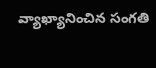వ్యాఖ్యానించిన సంగతి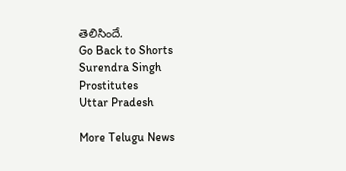తెలిసిందే.
Go Back to Shorts
Surendra Singh
Prostitutes
Uttar Pradesh

More Telugu News